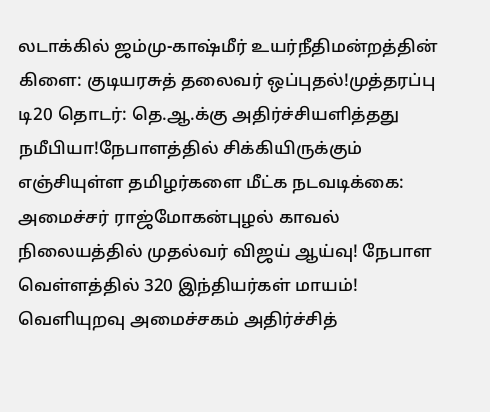லடாக்கில் ஜம்மு-காஷ்மீர் உயர்நீதிமன்றத்தின் கிளை: குடியரசுத் தலைவர் ஒப்புதல்!முத்தரப்பு டி20 தொடர்: தெ.ஆ.க்கு அதிர்ச்சியளித்தது நமீபியா!நேபாளத்தில் சிக்கியிருக்கும் எஞ்சியுள்ள தமிழர்களை மீட்க நடவடிக்கை: அமைச்சர் ராஜ்மோகன்புழல் காவல் நிலையத்தில் முதல்வர் விஜய் ஆய்வு! நேபாள வெள்ளத்தில் 320 இந்தியர்கள் மாயம்! வெளியுறவு அமைச்சகம் அதிர்ச்சித்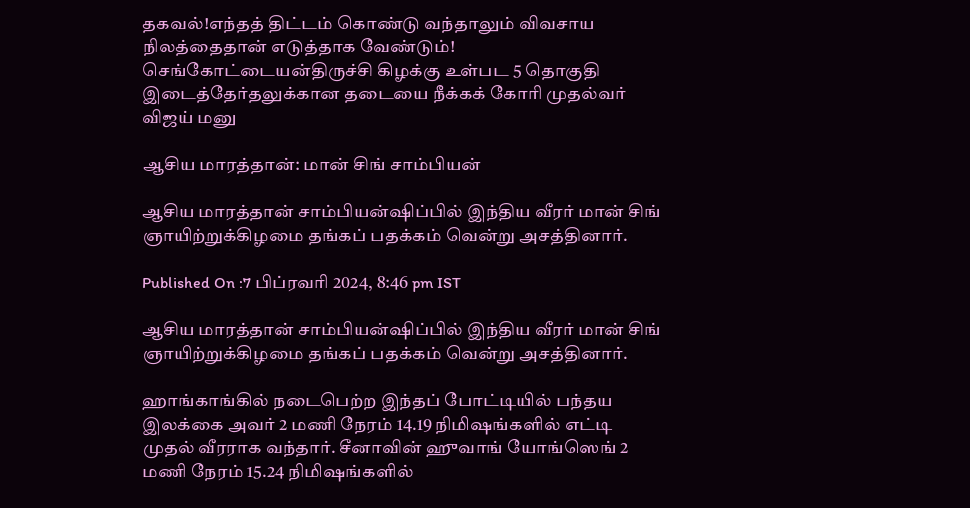தகவல்!எந்தத் திட்டம் கொண்டு வந்தாலும் விவசாய நிலத்தைதான் எடுத்தாக வேண்டும்! செங்கோட்டையன்திருச்சி கிழக்கு உள்பட 5 தொகுதி இடைத்தேர்தலுக்கான தடையை நீக்கக் கோரி முதல்வர் விஜய் மனு

ஆசிய மாரத்தான்: மான் சிங் சாம்பியன்

ஆசிய மாரத்தான் சாம்பியன்ஷிப்பில் இந்திய வீரர் மான் சிங் ஞாயிற்றுக்கிழமை தங்கப் பதக்கம் வென்று அசத்தினார்.

Published On :7 பிப்ரவரி 2024, 8:46 pm IST

ஆசிய மாரத்தான் சாம்பியன்ஷிப்பில் இந்திய வீரர் மான் சிங் ஞாயிற்றுக்கிழமை தங்கப் பதக்கம் வென்று அசத்தினார்.

ஹாங்காங்கில் நடைபெற்ற இந்தப் போட்டியில் பந்தய இலக்கை அவர் 2 மணி நேரம் 14.19 நிமிஷங்களில் எட்டி முதல் வீரராக வந்தார். சீனாவின் ஹுவாங் யோங்ஸெங் 2 மணி நேரம் 15.24 நிமிஷங்களில்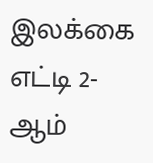இலக்கை எட்டி 2-ஆம்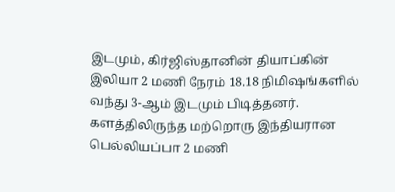இடமும், கிர்ஜிஸ்தானின் தியாப்கின் இலியா 2 மணி நேரம் 18.18 நிமிஷங்களில் வந்து 3-ஆம் இடமும் பிடித்தனர். களத்திலிருந்த மற்றொரு இந்தியரான பெல்லியப்பா 2 மணி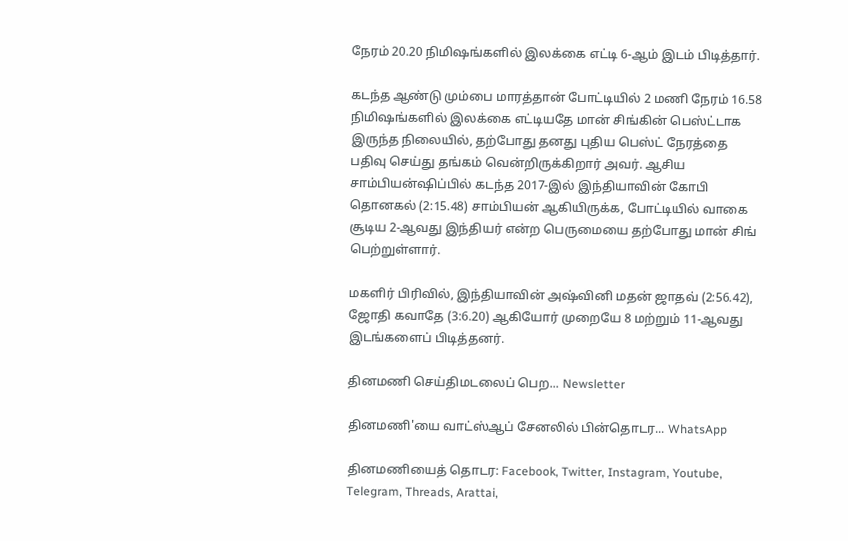நேரம் 20.20 நிமிஷங்களில் இலக்கை எட்டி 6-ஆம் இடம் பிடித்தார்.

கடந்த ஆண்டு மும்பை மாரத்தான் போட்டியில் 2 மணி நேரம் 16.58 நிமிஷங்களில் இலக்கை எட்டியதே மான் சிங்கின் பெஸ்ட்டாக இருந்த நிலையில், தற்போது தனது புதிய பெஸ்ட் நேரத்தை பதிவு செய்து தங்கம் வென்றிருக்கிறார் அவர். ஆசிய சாம்பியன்ஷிப்பில் கடந்த 2017-இல் இந்தியாவின் கோபி தொனகல் (2:15.48) சாம்பியன் ஆகியிருக்க, போட்டியில் வாகை சூடிய 2-ஆவது இந்தியர் என்ற பெருமையை தற்போது மான் சிங் பெற்றுள்ளார்.

மகளிர் பிரிவில், இந்தியாவின் அஷ்வினி மதன் ஜாதவ் (2:56.42), ஜோதி கவாதே (3:6.20) ஆகியோர் முறையே 8 மற்றும் 11-ஆவது இடங்களைப் பிடித்தனர்.

தினமணி செய்திமடலைப் பெற... Newsletter

தினமணி'யை வாட்ஸ்ஆப் சேனலில் பின்தொடர... WhatsApp

தினமணியைத் தொடர: Facebook, Twitter, Instagram, Youtube, Telegram, Threads, Arattai,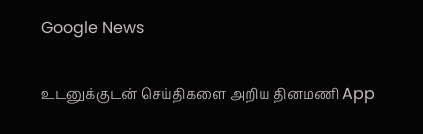Google News

உடனுக்குடன் செய்திகளை அறிய தினமணி App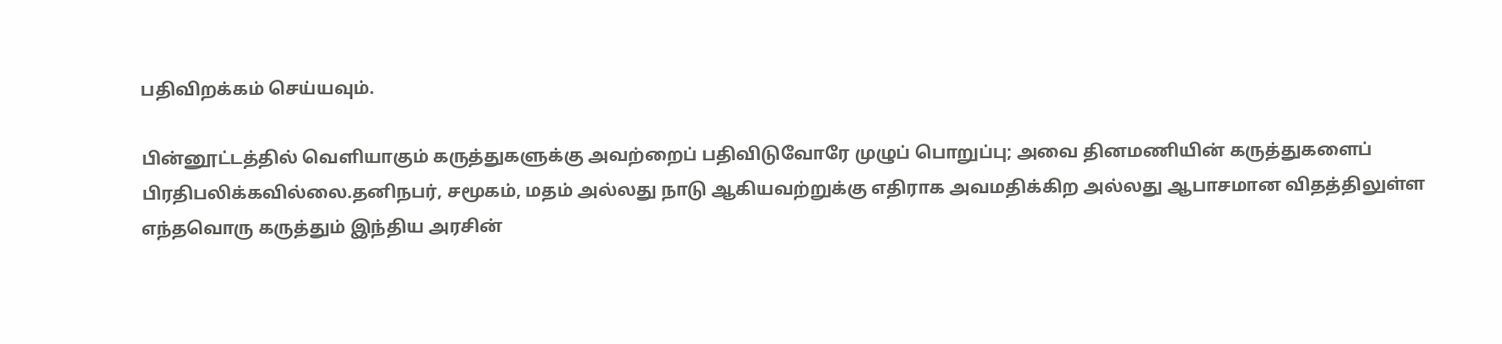பதிவிறக்கம் செய்யவும்.

பின்னூட்டத்தில் வெளியாகும் கருத்துகளுக்கு அவற்றைப் பதிவிடுவோரே முழுப் பொறுப்பு; அவை தினமணியின் கருத்துகளைப் பிரதிபலிக்கவில்லை.தனிநபர், சமூகம், மதம் அல்லது நாடு ஆகியவற்றுக்கு எதிராக அவமதிக்கிற அல்லது ஆபாசமான விதத்திலுள்ள எந்தவொரு கருத்தும் இந்திய அரசின்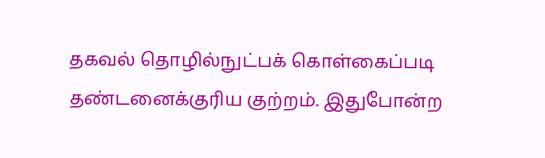தகவல் தொழில்நுட்பக் கொள்கைப்படி தண்டனைக்குரிய குற்றம். இதுபோன்ற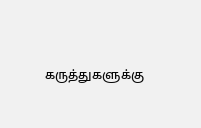கருத்துகளுக்கு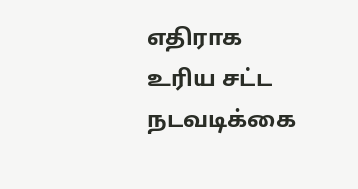எதிராக உரிய சட்ட நடவடிக்கை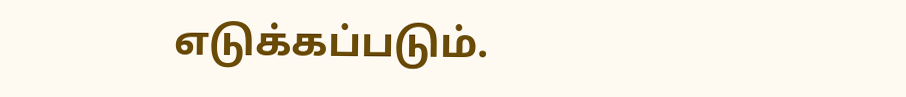எடுக்கப்படும்.